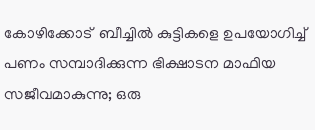കോഴിക്കോട്  ബീച്ചില്‍ കുട്ടികളെ ഉപയോഗിച്ച്‌ പണം സമ്പാദിക്കുന്ന ഭിക്ഷാടന മാഫിയ സജീവമാകുന്നു; ഒരു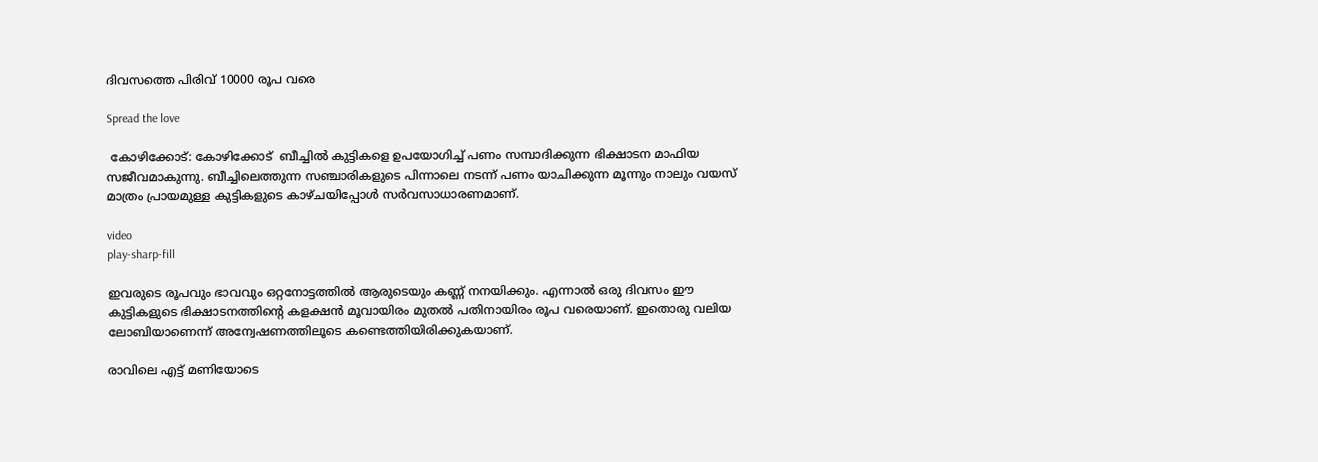ദിവസത്തെ പിരിവ് 10000 രൂപ വരെ

Spread the love

 കോഴിക്കോട്: കോഴിക്കോട്  ബീച്ചില്‍ കുട്ടികളെ ഉപയോഗിച്ച്‌ പണം സമ്പാദിക്കുന്ന ഭിക്ഷാടന മാഫിയ സജീവമാകുന്നു. ബീച്ചിലെത്തുന്ന സഞ്ചാരികളുടെ പിന്നാലെ നടന്ന് പണം യാചിക്കുന്ന മൂന്നും നാലും വയസ് മാത്രം പ്രായമുള്ള കുട്ടികളുടെ കാഴ്ചയിപ്പോള്‍ സര്‍വസാധാരണമാണ്.

video
play-sharp-fill

ഇവരുടെ രൂപവും ഭാവവും ഒറ്റനോട്ടത്തില്‍ ആരുടെയും കണ്ണ് നനയിക്കും. എന്നാല്‍ ഒരു ദിവസം ഈ കുട്ടികളുടെ ഭിക്ഷാടനത്തിന്റെ കളക്ഷന്‍ മൂവായിരം മുതല്‍ പതിനായിരം രൂപ വരെയാണ്. ഇതൊരു വലിയ ലോബിയാണെന്ന് അന്വേഷണത്തിലൂടെ കണ്ടെത്തിയിരിക്കുകയാണ്.

രാവിലെ എട്ട് മണിയോടെ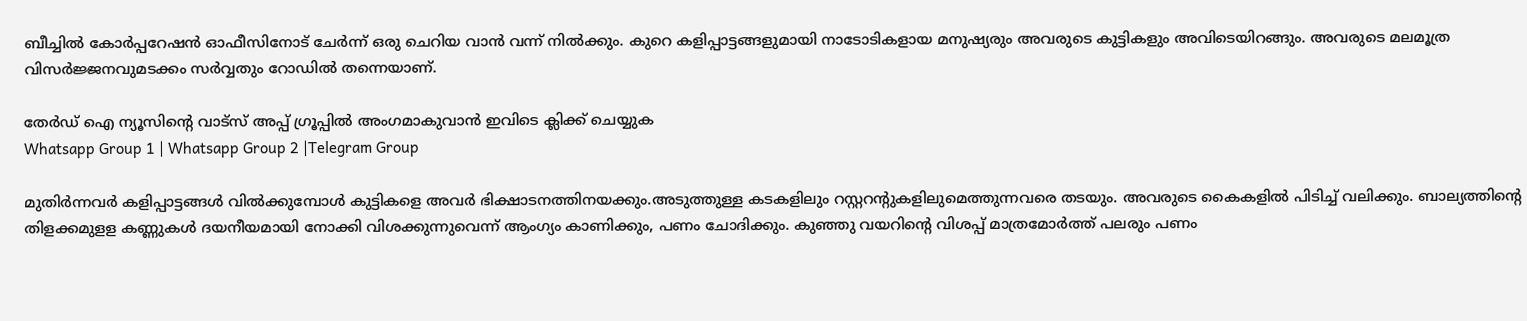ബീച്ചില്‍ കോര്‍പ്പറേഷന്‍ ഓഫീസിനോട് ചേര്‍ന്ന് ഒരു ചെറിയ വാന്‍ വന്ന് നില്‍ക്കും. കുറെ കളിപ്പാട്ടങ്ങളുമായി നാടോടികളായ മനുഷ്യരും അവരുടെ കുട്ടികളും അവിടെയിറങ്ങും. അവരുടെ മലമൂത്ര വിസര്‍ജ്ജനവുമടക്കം സര്‍വ്വതും റോഡില്‍ തന്നെയാണ്.

തേർഡ് ഐ ന്യൂസിന്റെ വാട്സ് അപ്പ് ഗ്രൂപ്പിൽ അംഗമാകുവാൻ ഇവിടെ ക്ലിക്ക് ചെയ്യുക
Whatsapp Group 1 | Whatsapp Group 2 |Telegram Group

മുതിര്‍ന്നവര്‍ കളിപ്പാട്ടങ്ങള്‍ വില്‍ക്കുമ്പോള്‍ കുട്ടികളെ അവര്‍ ഭിക്ഷാടനത്തിനയക്കും.അടുത്തുള്ള കടകളിലും റസ്റ്ററന്റുകളിലുമെത്തുന്നവരെ തടയും. അവരുടെ കൈകളില്‍ പിടിച്ച്‌ വലിക്കും. ബാല്യത്തിന്റെ തിളക്കമുളള കണ്ണുകള്‍ ദയനീയമായി നോക്കി വിശക്കുന്നുവെന്ന് ആംഗ്യം കാണിക്കും, പണം ചോദിക്കും. കുഞ്ഞു വയറിന്റെ വിശപ്പ് മാത്രമോര്‍ത്ത് പലരും പണം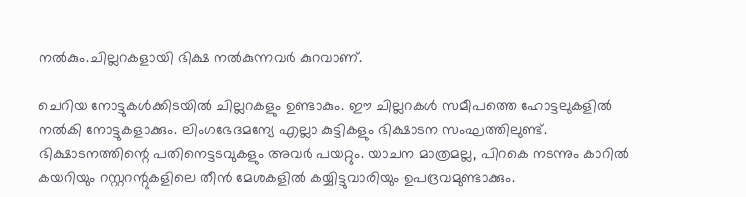നല്‍കും.ചില്ലറകളായി ഭിക്ഷ നല്‍കുന്നവര്‍ കുറവാണ്.

ചെറിയ നോട്ടുകള്‍ക്കിടയില്‍ ചില്ലറകളും ഉണ്ടാകും. ഈ ചില്ലറകള്‍ സമീപത്തെ ഹോട്ടലുകളില്‍ നല്‍കി നോട്ടുകളാക്കും. ലിംഗഭേദമന്യേ എല്ലാ കുട്ടികളും ഭിക്ഷാടന സംഘത്തിലുണ്ട്. ഭിക്ഷാടനത്തിന്റെ പതിനെട്ടടവുകളും അവര്‍ പയറ്റും. യാചന മാത്രമല്ല, പിറകെ നടന്നും കാറില്‍ കയറിയും റസ്റ്ററന്റുകളിലെ തീന്‍ മേശകളില്‍ കയ്യിട്ടുവാരിയും ഉപദ്രവമുണ്ടാക്കും.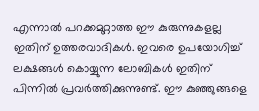എന്നാല്‍ പറക്കമുറ്റാത്ത ഈ കുരുന്നുകളല്ല ഇതിന് ഉത്തരവാദികള്‍. ഇവരെ ഉപയോഗിച്ച്‌ ലക്ഷങ്ങള്‍ കൊയ്യുന്ന ലോബികള്‍ ഇതിന് പിന്നില്‍ പ്രവര്‍ത്തിക്കുന്നുണ്ട്. ഈ കുഞ്ഞുങ്ങളെ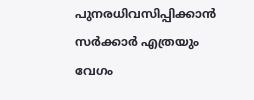പുനരധിവസിപ്പിക്കാന്‍ സര്‍ക്കാര്‍ എത്രയും വേഗം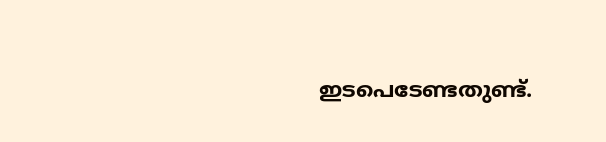ഇടപെടേണ്ടതുണ്ട്.